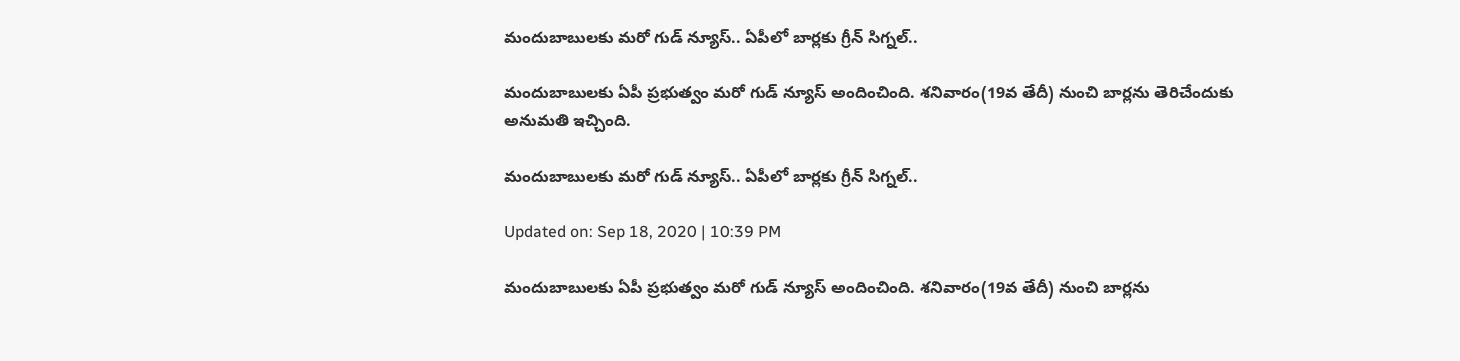మందుబాబులకు మరో గుడ్ న్యూస్.. ఏపీలో బార్లకు గ్రీన్ సిగ్నల్..

మందుబాబులకు ఏపీ ప్రభుత్వం మరో గుడ్ న్యూస్ అందించింది. శనివారం(19వ తేదీ) నుంచి బార్లను తెరిచేందుకు అనుమతి ఇచ్చింది.

మందుబాబులకు మరో గుడ్ న్యూస్.. ఏపీలో బార్లకు గ్రీన్ సిగ్నల్..

Updated on: Sep 18, 2020 | 10:39 PM

మందుబాబులకు ఏపీ ప్రభుత్వం మరో గుడ్ న్యూస్ అందించింది. శనివారం(19వ తేదీ) నుంచి బార్లను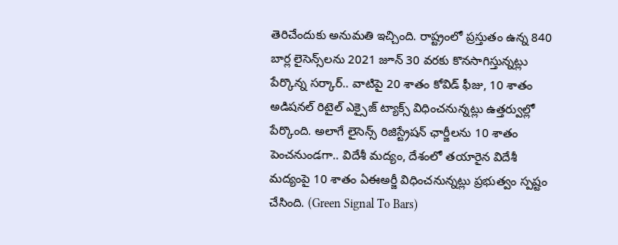తెరిచేందుకు అనుమతి ఇచ్చింది. రాష్ట్రంలో ప్రస్తుతం ఉన్న 840 బార్ల లైసెన్స్‌లను 2021 జూన్ 30 వరకు కొనసాగిస్తున్నట్లు పేర్కొన్న సర్కార్.. వాటిపై 20 శాతం కోవిడ్ ఫీజు, 10 శాతం అడిషనల్ రిటైల్ ఎక్సైజ్ ట్యాక్స్ విధించనున్నట్లు ఉత్తర్వుల్లో పేర్కొంది. అలాగే లైసెన్స్ రిజిస్ట్రేషన్ ఛార్జీలను 10 శాతం పెంచనుండగా.. విదేశీ మద్యం, దేశంలో తయారైన విదేశీ మద్యంపై 10 శాతం ఏఈఅర్జీ విధించనున్నట్లు ప్రభుత్వం స్పష్టం చేసింది. (Green Signal To Bars)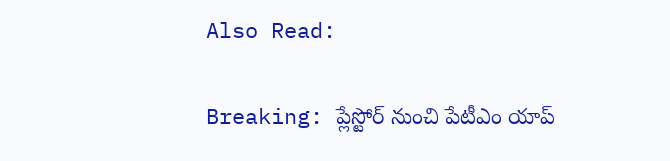Also Read:

Breaking: ప్లేస్టోర్ నుంచి పేటీఎం యాప్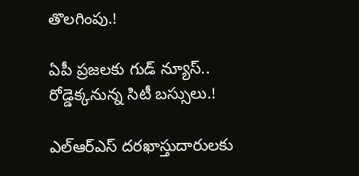తొలగింపు.!

ఏపీ ప్రజలకు గుడ్ న్యూస్.. రోడ్డెక్కనున్న సిటీ బస్సులు.!

ఎల్ఆర్ఎస్ దరఖాస్తుదారులకు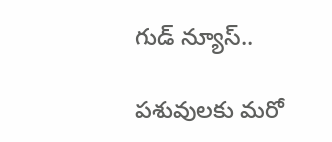గుడ్ న్యూస్..

పశువులకు మరో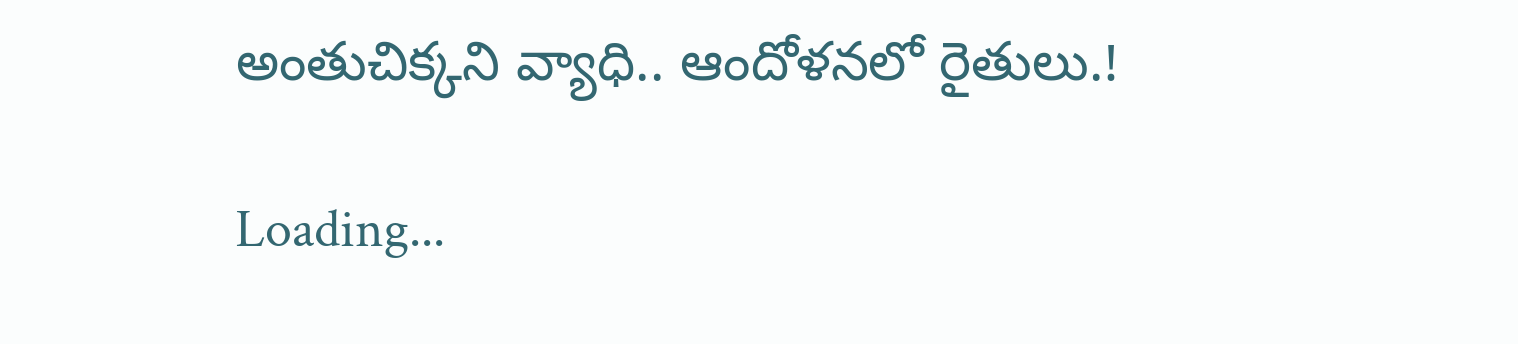అంతుచిక్కని వ్యాధి.. ఆందోళనలో రైతులు.!

Loading...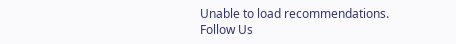Unable to load recommendations.
Follow Us